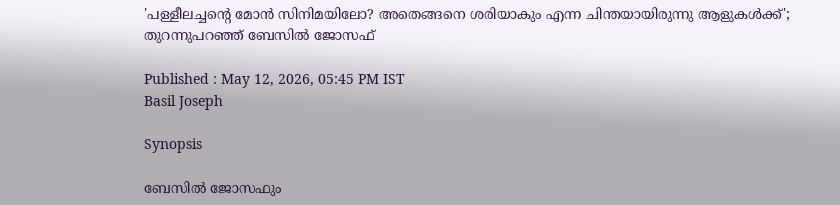'പള്ളീലച്ചന്റെ മോൻ സിനിമയിലോ? അതെങ്ങനെ ശരിയാകും എന്ന ചിന്തയായിരുന്നു ആളുകൾക്ക്'; തുറന്നുപറഞ്ഞ് ബേസിൽ ജോസഫ്

Published : May 12, 2026, 05:45 PM IST
Basil Joseph

Synopsis

ബേസിൽ ജോസഫും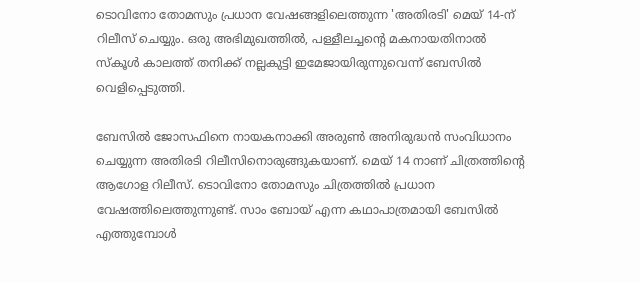ടൊവിനോ തോമസും പ്രധാന വേഷങ്ങളിലെത്തുന്ന 'അതിരടി' മെയ് 14-ന് റിലീസ് ചെയ്യും. ഒരു അഭിമുഖത്തിൽ, പള്ളീലച്ചന്റെ മകനായതിനാൽ സ്കൂൾ കാലത്ത് തനിക്ക് നല്ലകുട്ടി ഇമേജായിരുന്നുവെന്ന് ബേസിൽ വെളിപ്പെടുത്തി.

ബേസിൽ ജോസഫിനെ നായകനാക്കി അരുൺ അനിരുദ്ധൻ സംവിധാനം ചെയ്യുന്ന അതിരടി റിലീസിനൊരുങ്ങുകയാണ്. മെയ് 14 നാണ് ചിത്രത്തിന്റെ ആഗോള റിലീസ്. ടൊവിനോ തോമസും ചിത്രത്തിൽ പ്രധാന വേഷത്തിലെത്തുന്നുണ്ട്. സാം ബോയ് എന്ന കഥാപാത്രമായി ബേസിൽ എത്തുമ്പോൾ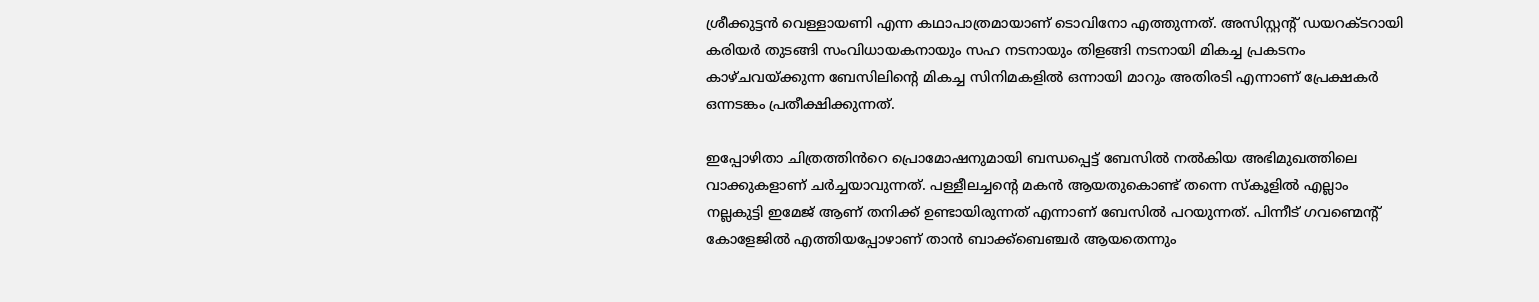ശ്രീക്കുട്ടൻ വെള്ളായണി എന്ന കഥാപാത്രമായാണ് ടൊവിനോ എത്തുന്നത്. അസിസ്റ്റന്റ് ഡയറക്ടറായി കരിയർ തുടങ്ങി സംവിധായകനായും സഹ നടനായും തിളങ്ങി നടനായി മികച്ച പ്രകടനം കാഴ്ചവയ്ക്കുന്ന ബേസിലിന്റെ മികച്ച സിനിമകളിൽ ഒന്നായി മാറും അതിരടി എന്നാണ് പ്രേക്ഷകർ ഒന്നടങ്കം പ്രതീക്ഷിക്കുന്നത്.

ഇപ്പോഴിതാ ചിത്രത്തിൻറെ പ്രൊമോഷനുമായി ബന്ധപ്പെട്ട് ബേസിൽ നൽകിയ അഭിമുഖത്തിലെ വാക്കുകളാണ് ചർച്ചയാവുന്നത്. പള്ളീലച്ചന്റെ മകൻ ആയതുകൊണ്ട് തന്നെ സ്‌കൂളിൽ എല്ലാം നല്ലകുട്ടി ഇമേജ് ആണ് തനിക്ക് ഉണ്ടായിരുന്നത് എന്നാണ് ബേസിൽ പറയുന്നത്. പിന്നീട് ഗവണ്മെന്റ് കോളേജിൽ എത്തിയപ്പോഴാണ് താൻ ബാക്ക്ബെഞ്ചർ ആയതെന്നും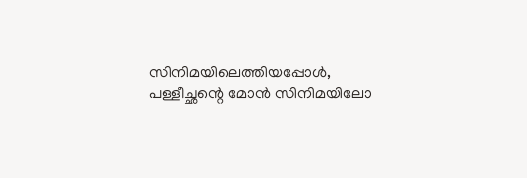സിനിമയിലെത്തിയപ്പോൾ, പള്ളീച്ഛന്റെ മോൻ സിനിമയിലോ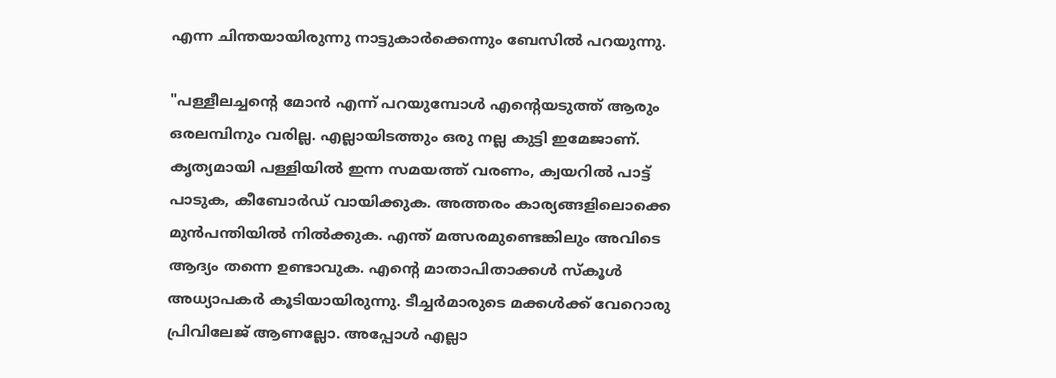എന്ന ചിന്തയായിരുന്നു നാട്ടുകാർക്കെന്നും ബേസിൽ പറയുന്നു.

"പള്ളീലച്ചന്റെ മോൻ എന്ന് പറയുമ്പോൾ എന്റെയടുത്ത് ആരും ഒരലമ്പിനും വരില്ല. എല്ലായിടത്തും ഒരു നല്ല കുട്ടി ഇമേജാണ്. കൃത്യമായി പള്ളിയിൽ ഇന്ന സമയത്ത് വരണം, ക്വയറിൽ പാട്ട് പാടുക, കീബോർഡ് വായിക്കുക. അത്തരം കാര്യങ്ങളിലൊക്കെ മുൻപന്തിയിൽ നിൽക്കുക. എന്ത് മത്സരമുണ്ടെങ്കിലും അവിടെ ആദ്യം തന്നെ ഉണ്ടാവുക. എന്റെ മാതാപിതാക്കൾ സ്കൂൾ അധ്യാപകർ കൂടിയായിരുന്നു. ടീച്ചർമാരുടെ മക്കൾക്ക് വേറൊരു പ്രിവിലേജ് ആണല്ലോ. അപ്പോൾ എല്ലാ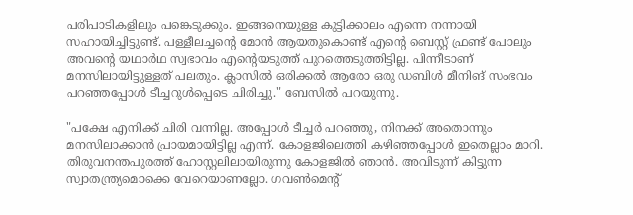പരിപാടികളിലും പങ്കെടുക്കും. ഇങ്ങനെയുള്ള കുട്ടിക്കാലം എന്നെ നന്നായി സഹായിച്ചിട്ടുണ്ട്. പള്ളീലച്ചന്റെ മോൻ ആയതുകൊണ്ട് എന്റെ ബെസ്റ്റ് ഫ്രണ്ട് പോലും അവന്റെ യഥാർഥ സ്വഭാവം എന്റെയടുത്ത് പുറത്തെടുത്തിട്ടില്ല. പിന്നീടാണ് മനസിലായിട്ടുള്ളത് പലതും. ക്ലാസിൽ ഒരിക്കൽ ആരോ ഒരു ഡബിൾ മീനിങ് സംഭവം പറഞ്ഞപ്പോൾ ടീച്ചറുൾപ്പെടെ ചിരിച്ചു." ബേസിൽ പറയുന്നു.

"പക്ഷേ എനിക്ക് ചിരി വന്നില്ല. അപ്പോൾ ടീച്ചർ പറഞ്ഞു, നിനക്ക് അതൊന്നും മനസിലാക്കാൻ പ്രായമായിട്ടില്ല എന്ന്. കോളജിലെത്തി കഴിഞ്ഞപ്പോൾ ഇതെല്ലാം മാറി. തിരുവനന്തപുരത്ത് ഹോസ്റ്റലിലായിരുന്നു കോളജിൽ ഞാൻ. അവിടുന്ന് കിട്ടുന്ന സ്വാതന്ത്ര്യമൊക്കെ വേറെയാണല്ലോ. ഗവൺമെന്റ്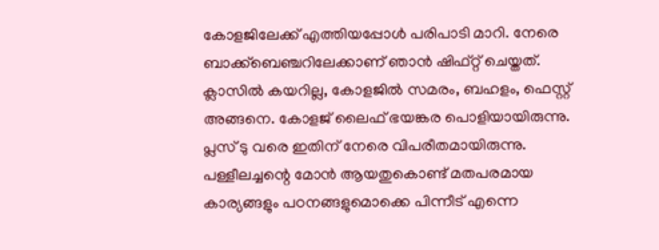കോളജിലേക്ക് എത്തിയപ്പോൾ പരിപാടി മാറി. നേരെ ബാക്ക്ബെഞ്ചറിലേക്കാണ് ഞാൻ ഷിഫ്റ്റ് ചെയ്തത്. ക്ലാസിൽ കയറില്ല, കോളജിൽ സമരം, ബഹളം, ഫെസ്റ്റ് അങ്ങനെ. കോളജ് ലൈഫ് ഭയങ്കര പൊളിയായിരുന്നു. പ്ലസ് ടു വരെ ഇതിന് നേരെ വിപരീതമായിരുന്നു. പള്ളീലച്ചന്റെ മോൻ ആയതുകൊണ്ട് മതപരമായ കാര്യങ്ങളും പഠനങ്ങളുമൊക്കെ പിന്നീട് എന്നെ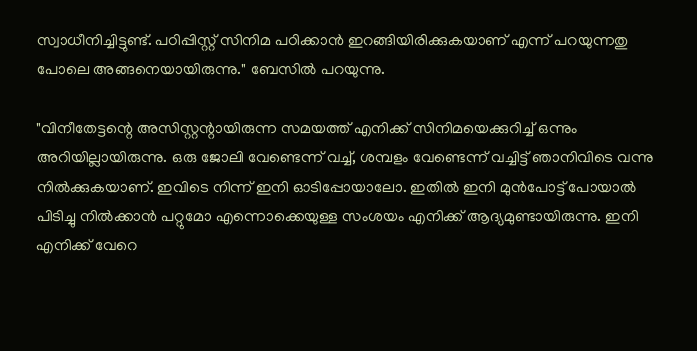സ്വാധീനിച്ചിട്ടുണ്ട്. പഠിപ്പിസ്റ്റ് സിനിമ പഠിക്കാൻ ഇറങ്ങിയിരിക്കുകയാണ് എന്ന് പറയുന്നതു പോലെ അങ്ങനെയായിരുന്നു." ബേസിൽ പറയുന്നു.

"വിനീതേട്ടന്റെ അസിസ്റ്റന്റായിരുന്ന സമയത്ത് എനിക്ക് സിനിമയെക്കുറിച്ച് ഒന്നും അറിയില്ലായിരുന്നു. ഒരു ജോലി വേണ്ടെന്ന് വച്ച്, ശമ്പളം വേണ്ടെന്ന് വച്ചിട്ട് ഞാനിവിടെ വന്നു നിൽക്കുകയാണ്. ഇവിടെ നിന്ന് ഇനി ഓടിപ്പോയാലോ. ഇതിൽ‌ ഇനി മുൻപോട്ട് പോയാൽ പിടിച്ചു നിൽക്കാൻ പറ്റുമോ എന്നൊക്കെയുള്ള സംശയം എനിക്ക് ആദ്യമുണ്ടായിരുന്നു. ഇനി എനിക്ക് വേറെ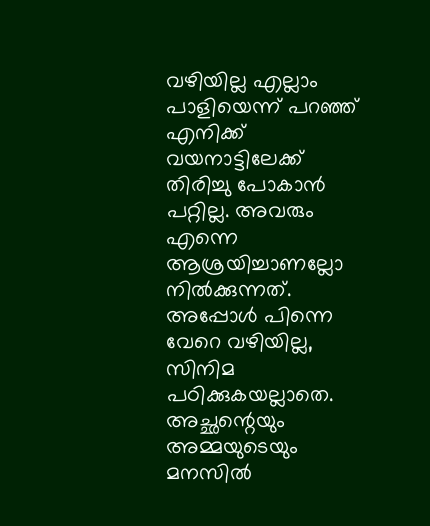വഴിയില്ല എല്ലാം പാളിയെന്ന് പറഞ്ഞ് എനിക്ക് വയനാട്ടിലേക്ക് തിരിച്ചു പോകാൻ പറ്റില്ല. അവരും എന്നെ ആശ്രയിച്ചാണല്ലോ നിൽക്കുന്നത്. അപ്പോൾ പിന്നെ വേറെ വഴിയില്ല, സിനിമ പഠിക്കുകയല്ലാതെ. അച്ഛന്റെയും അമ്മയുടെയും മനസിൽ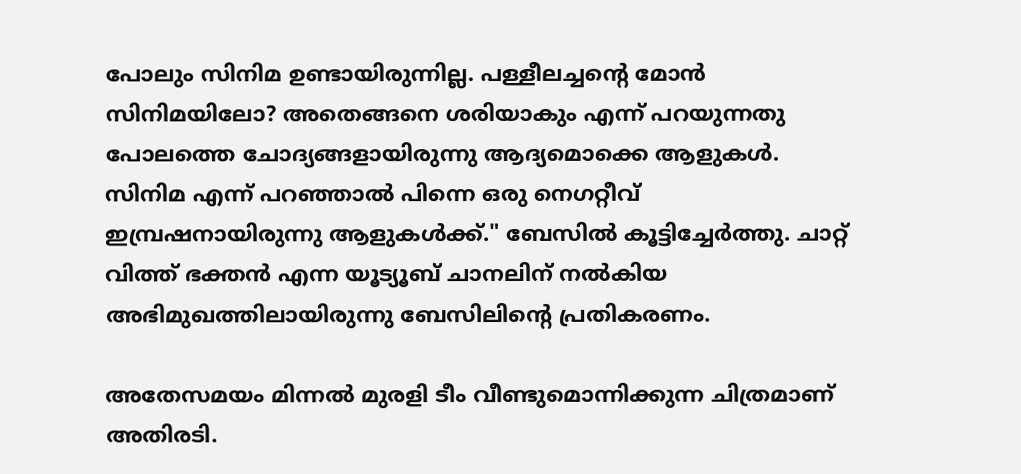പോലും സിനിമ ഉണ്ടായിരുന്നില്ല. പള്ളീലച്ചന്റെ മോൻ സിനിമയിലോ? അതെങ്ങനെ ശരിയാകും എന്ന് പറയുന്നതു പോലത്തെ ചോദ്യങ്ങളായിരുന്നു ആദ്യമൊക്കെ ആളുകൾ. സിനിമ എന്ന് പറഞ്ഞാൽ പിന്നെ ഒരു നെഗറ്റീവ് ഇമ്പ്രഷനായിരുന്നു ആളുകൾക്ക്." ബേസിൽ കൂട്ടിച്ചേർത്തു. ചാറ്റ് വിത്ത് ഭക്തൻ എന്ന യൂട്യൂബ് ചാനലിന് നൽകിയ അഭിമുഖത്തിലായിരുന്നു ബേസിലിന്റെ പ്രതികരണം.

അതേസമയം മിന്നൽ മുരളി ടീം വീണ്ടുമൊന്നിക്കുന്ന ചിത്രമാണ് അതിരടി.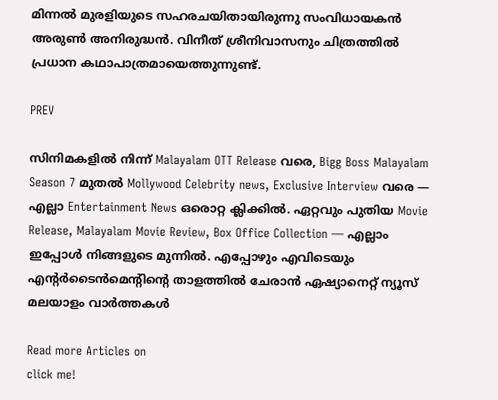മിന്നൽ മുരളിയുടെ സഹരചയിതായിരുന്നു സംവിധായകൻ അരുൺ അനിരുദ്ധൻ. വിനീത് ശ്രീനിവാസനും ചിത്രത്തിൽ പ്രധാന കഥാപാത്രമായെത്തുന്നുണ്ട്.

PREV

സിനിമകളിൽ നിന്ന് Malayalam OTT Release വരെ, Bigg Boss Malayalam Season 7 മുതൽ Mollywood Celebrity news, Exclusive Interview വരെ — എല്ലാ Entertainment News ഒരൊറ്റ ക്ലിക്കിൽ. ഏറ്റവും പുതിയ Movie Release, Malayalam Movie Review, Box Office Collection — എല്ലാം ഇപ്പോൾ നിങ്ങളുടെ മുന്നിൽ. എപ്പോഴും എവിടെയും എന്റർടൈൻമെന്റിന്റെ താളത്തിൽ ചേരാൻ ഏഷ്യാനെറ്റ് ന്യൂസ് മലയാളം വാർത്തകൾ

Read more Articles on
click me!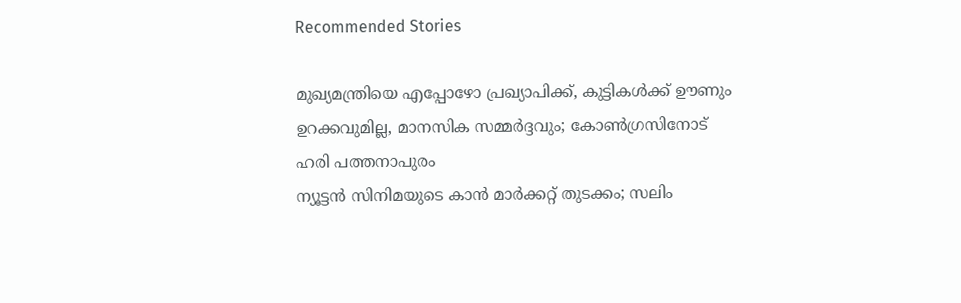Recommended Stories

മുഖ്യമന്ത്രിയെ എപ്പോഴോ പ്രഖ്യാപിക്ക്, കുട്ടികൾക്ക് ഊണും ഉറക്കവുമില്ല, മാനസിക സമ്മർദ്ദവും; കോൺഗ്രസിനോട് ഹരി പത്തനാപുരം
ന്യൂട്ടൻ സിനിമയുടെ കാൻ മാർക്കറ്റ് തുടക്കം; സലിം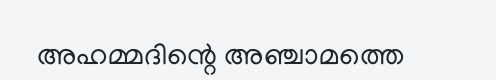അഹമ്മദിന്റെ അഞ്ചാമത്തെ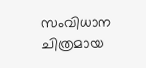സംവിധാന ചിത്രമായ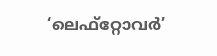‘ലെഫ്റ്റോവർ’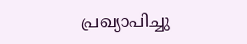പ്രഖ്യാപിച്ചു